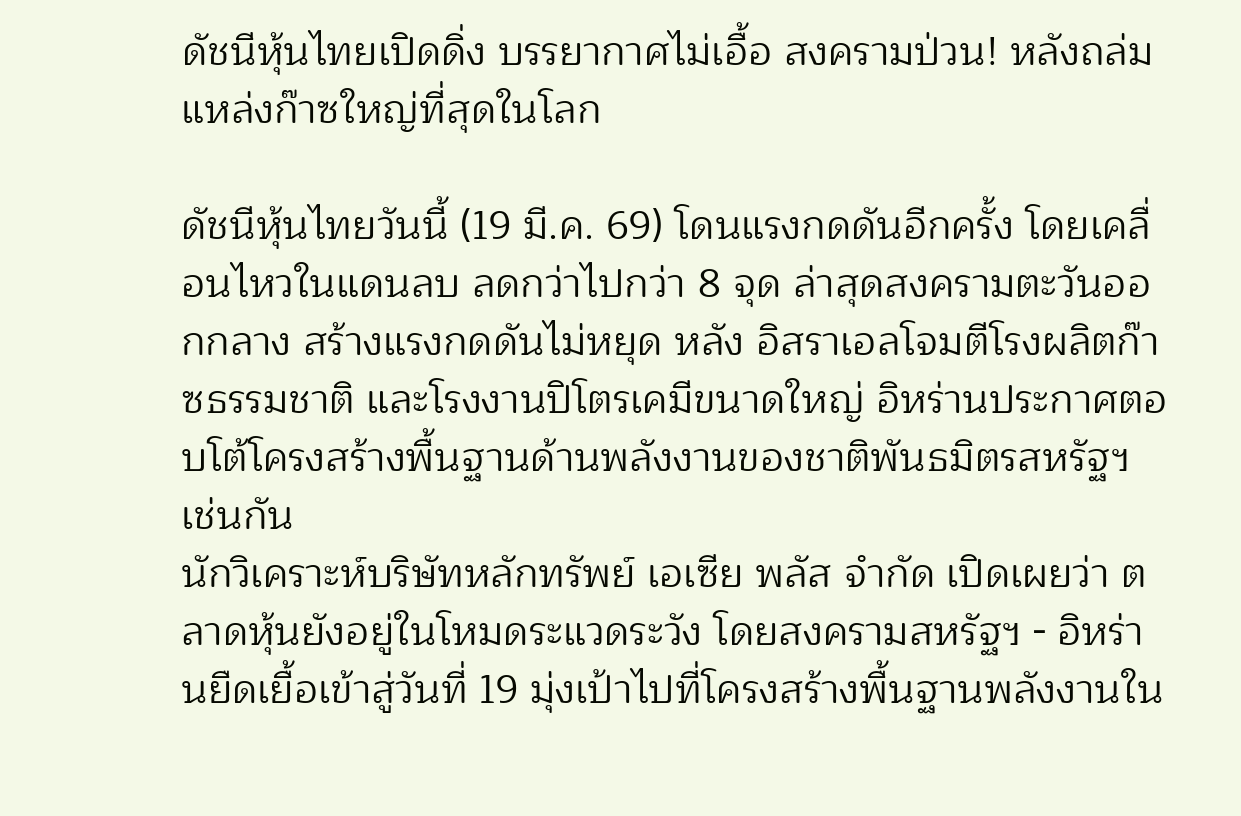ดัชนีหุ้นไทยเปิดดิ่ง บรรยากาศไม่เอื้อ สงครามป่วน! หลังถล่มแหล่งก๊าซใหญ่ที่สุดในโลก

ดัชนีหุ้นไทยวันนี้ (19 มี.ค. 69) โดนแรงกดดันอีกครั้ง โดยเคลื่อนไหวในแดนลบ ลดกว่าไปกว่า 8 จุด ล่าสุดสงครามตะวันออกกลาง สร้างแรงกดดันไม่หยุด หลัง อิสราเอลโจมตีโรงผลิตก๊าซธรรมชาติ และโรงงานปิโตรเคมีขนาดใหญ่ อิหร่านประกาศตอบโต้โครงสร้างพื้นฐานด้านพลังงานของชาติพันธมิตรสหรัฐฯ เช่นกัน
นักวิเคราะห์บริษัทหลักทรัพย์ เอเซีย พลัส จำกัด เปิดเผยว่า ตลาดหุ้นยังอยู่ในโหมดระแวดระวัง โดยสงครามสหรัฐฯ - อิหร่านยืดเยื้อเข้าสู่วันที่ 19 มุ่งเป้าไปที่โครงสร้างพื้นฐานพลังงานใน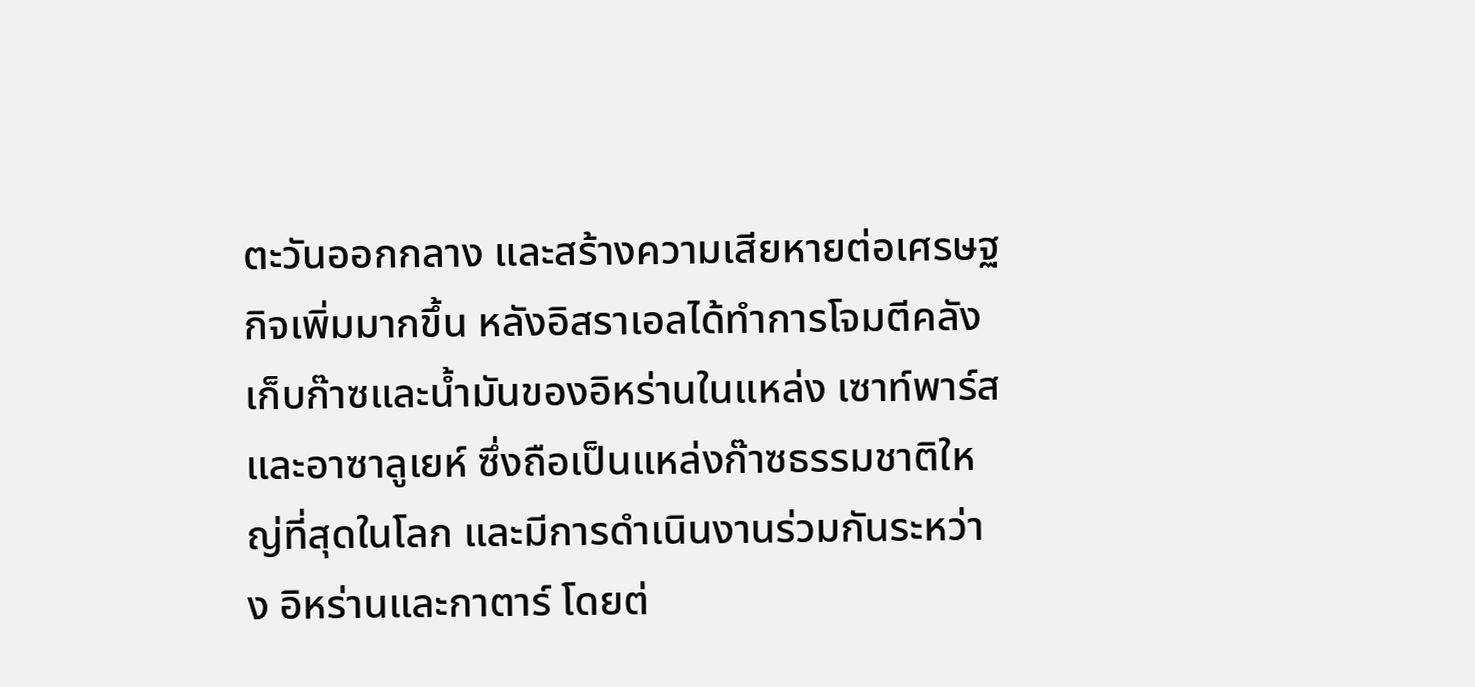ตะวันออกกลาง และสร้างความเสียหายต่อเศรษฐกิจเพิ่มมากขึ้น หลังอิสราเอลได้ทำการโจมตีคลังเก็บก๊าซและน้ำมันของอิหร่านในแหล่ง เซาท์พาร์สและอาซาลูเยห์ ซึ่งถือเป็นแหล่งก๊าซธรรมชาติใหญ่ที่สุดในโลก และมีการดำเนินงานร่วมกันระหว่าง อิหร่านและกาตาร์ โดยต่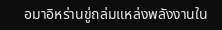อมาอิหร่านขู่ถล่มแหล่งพลังงานใน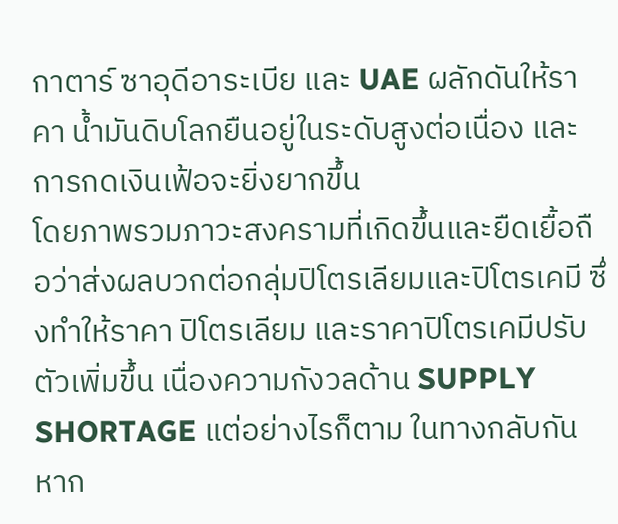กาตาร์ ซาอุดีอาระเบีย และ UAE ผลักดันให้ราคา น้ำมันดิบโลกยืนอยู่ในระดับสูงต่อเนื่อง และการกดเงินเฟ้อจะยิ่งยากขึ้น
โดยภาพรวมภาวะสงครามที่เกิดขึ้นและยืดเยื้อถือว่าส่งผลบวกต่อกลุ่มปิโตรเลียมและปิโตรเคมี ซึ่งทำให้ราคา ปิโตรเลียม และราคาปิโตรเคมีปรับตัวเพิ่มขึ้น เนื่องความกังวลด้าน SUPPLY SHORTAGE แต่อย่างไรก็ตาม ในทางกลับกัน หาก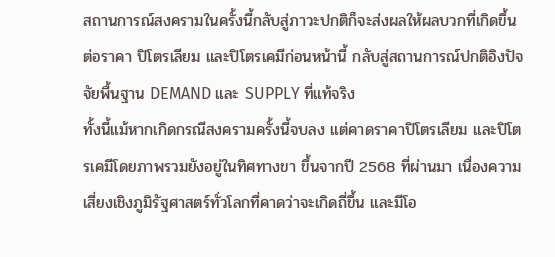สถานการณ์สงครามในครั้งนี้กลับสู่ภาวะปกติก็จะส่งผลให้ผลบวกที่เกิดขึ้นต่อราคา ปิโตรเลียม และปิโตรเคมีก่อนหน้านี้ กลับสู่สถานการณ์ปกติอิงปัจจัยพื้นฐาน DEMAND และ SUPPLY ที่แท้จริง
ทั้งนี้แม้หากเกิดกรณีสงครามครั้งนี้จบลง แต่คาดราคาปิโตรเลียม และปิโตรเคมีโดยภาพรวมยังอยู่ในทิศทางขา ขึ้นจากปี 2568 ที่ผ่านมา เนื่องความเสี่ยงเชิงภูมิรัฐศาสตร์ทั่วโลกที่คาดว่าจะเกิดถี่ขึ้น และมีโอ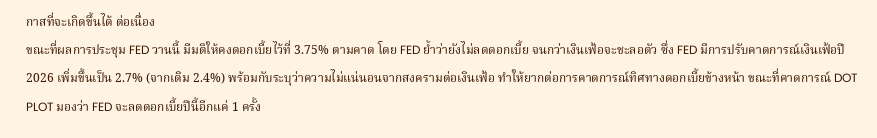กาสที่จะเกิดขึ้นได้ ต่อเนื่อง
ขณะที่ผลการประชุม FED วานนี้ มีมติให้คงดอกเบี้ยไว้ที่ 3.75% ตามคาด โดย FED ย้ำว่ายังไม่ลดดอกเบี้ย จนกว่าเงินเฟ้อจะชะลอตัว ซึ่ง FED มีการปรับคาดการณ์เงินเฟ้อปี 2026 เพิ่มขึ้นเป็น 2.7% (จากเดิม 2.4%) พร้อมกับระบุว่าความไม่แน่นอนจากสงครามต่อเงินเฟ้อ ทำให้ยากต่อการคาดการณ์ทิศทางดอกเบี้ยข้างหน้า ขณะที่คาดการณ์ DOT PLOT มองว่า FED จะลดดอกเบี้ยปีนี้อีกแค่ 1 ครั้ง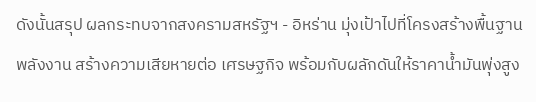ดังนั้นสรุป ผลกระทบจากสงครามสหรัฐฯ - อิหร่าน มุ่งเป้าไปที่โครงสร้างพื้นฐานพลังงาน สร้างความเสียหายต่อ เศรษฐกิจ พร้อมกับผลักดันให้ราคาน้ำมันพุ่งสูง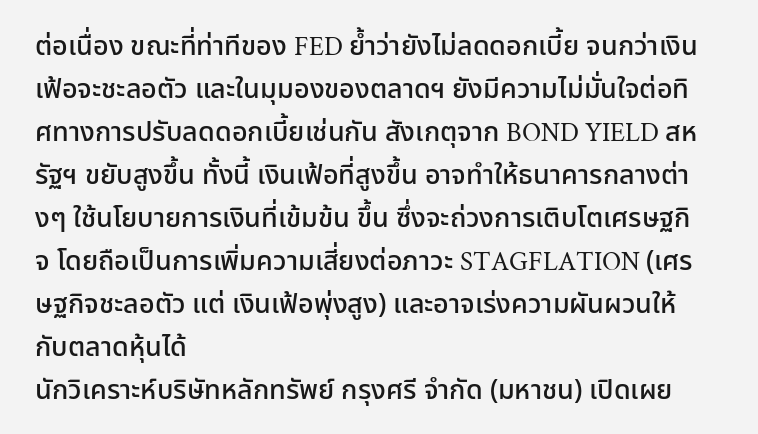ต่อเนื่อง ขณะที่ท่าทีของ FED ย้ำว่ายังไม่ลดดอกเบี้ย จนกว่าเงิน เฟ้อจะชะลอตัว และในมุมองของตลาดฯ ยังมีความไม่มั่นใจต่อทิศทางการปรับลดดอกเบี้ยเช่นกัน สังเกตุจาก BOND YIELD สหรัฐฯ ขยับสูงขึ้น ทั้งนี้ เงินเฟ้อที่สูงขึ้น อาจทำให้ธนาคารกลางต่างๆ ใช้นโยบายการเงินที่เข้มข้น ขึ้น ซึ่งจะถ่วงการเติบโตเศรษฐกิจ โดยถือเป็นการเพิ่มความเสี่ยงต่อภาวะ STAGFLATION (เศรษฐกิจชะลอตัว แต่ เงินเฟ้อพุ่งสูง) และอาจเร่งความผันผวนให้กับตลาดหุ้นได้
นักวิเคราะห์บริษัทหลักทรัพย์ กรุงศรี จำกัด (มหาชน) เปิดเผย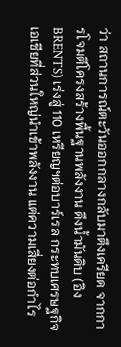ว่า สถานการณ์ตะวันออกกลางกลับมาตึงเครียด จากการโจมตีโครงสร้างพื้นฐานพลังงาน ดึงน้ำมันดิบ (อิง BRENTS) เร่งสู่ 110 เหรียญฯต่อบาร์เรล กระทบเศรษฐกิจเอเชียที่ส่วนใหญ่นำเข้าพลังงาน แต่ความเสี่ยงต่อกำไร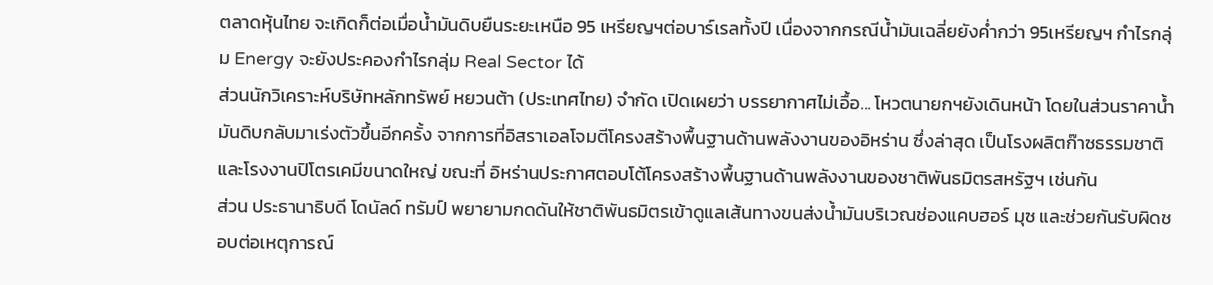ตลาดหุ้นไทย จะเกิดก็ต่อเมื่อน้ำมันดิบยืนระยะเหนือ 95 เหรียญฯต่อบาร์เรลทั้งปี เนื่องจากกรณีน้ำมันเฉลี่ยยังค่ำกว่า 95เหรียญฯ กำไรกลุ่ม Energy จะยังประคองกำไรกลุ่ม Real Sector ได้
ส่วนนักวิเคราะห์บริษัทหลักทรัพย์ หยวนต้า (ประเทศไทย) จำกัด เปิดเผยว่า บรรยากาศไม่เอื้อ... โหวตนายกฯยังเดินหน้า โดยในส่วนราคาน้ำมันดิบกลับมาเร่งตัวขึ้นอีกครั้ง จากการที่อิสราเอลโจมตีโครงสร้างพื้นฐานด้านพลังงานของอิหร่าน ซึ่งล่าสุด เป็นโรงผลิตก๊าซธรรมชาติ และโรงงานปิโตรเคมีขนาดใหญ่ ขณะที่ อิหร่านประกาศตอบโต้โครงสร้างพื้นฐานด้านพลังงานของชาติพันธมิตรสหรัฐฯ เช่นกัน
ส่วน ประธานาธิบดี โดนัลด์ ทรัมป์ พยายามกดดันให้ชาติพันธมิตรเข้าดูแลเส้นทางขนส่งน้ำมันบริเวณช่องแคบฮอร์ มุซ และช่วยกันรับผิดชอบต่อเหตุการณ์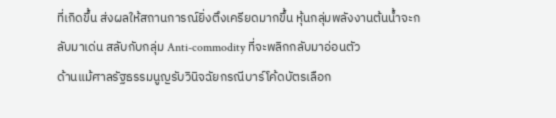ที่เกิดขึ้น ส่งผลให้สถานการณ์ยิ่งตึงเครียดมากขึ้น หุ้นกลุ่มพลังงานต้นน้ำจะกลับมาเด่น สลับกับกลุ่ม Anti-commodity ที่จะพลิกกลับมาอ่อนตัว
ด้านแม้ศาลรัฐธรรมนูญรับวินิจฉัยกรณีบาร์โค้ดบัตรเลือก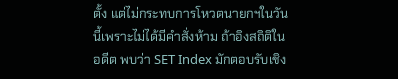ตั้ง แต่ไม่กระทบการโหวตนายกฯในวันนี้เพราะไม่ได้มีคำสั่งห้าม ถ้าอิงสถิติในอดีต พบว่า SET Index มักตอบรับเชิง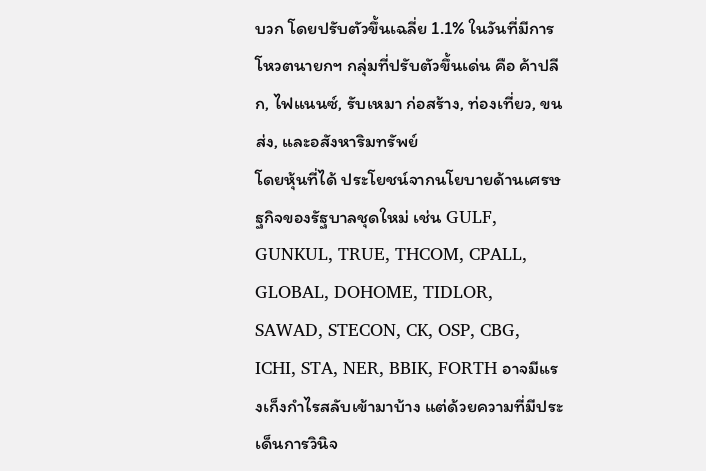บวก โดยปรับตัวขึ้นเฉลี่ย 1.1% ในวันที่มีการโหวตนายกฯ กลุ่มที่ปรับตัวขึ้นเด่น คือ ค้าปลีก, ไฟแนนซ์, รับเหมา ก่อสร้าง, ท่องเที่ยว, ขนส่ง, และอสังหาริมทรัพย์
โดยหุ้นที่ได้ ประโยชน์จากนโยบายด้านเศรษฐกิจของรัฐบาลชุดใหม่ เช่น GULF, GUNKUL, TRUE, THCOM, CPALL, GLOBAL, DOHOME, TIDLOR, SAWAD, STECON, CK, OSP, CBG, ICHI, STA, NER, BBIK, FORTH อาจมีแรงเก็งกำไรสลับเข้ามาบ้าง แต่ด้วยความที่มีประเด็นการวินิจ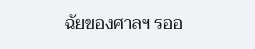ฉัยของศาลฯ รออ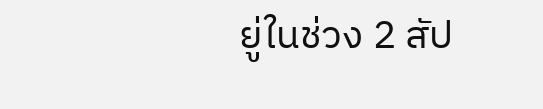ยู่ในช่วง 2 สัป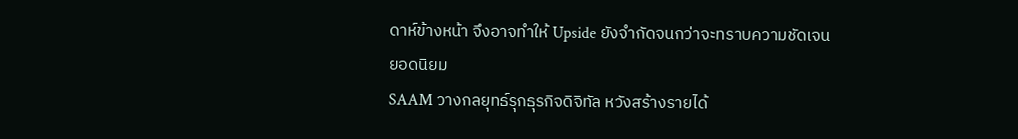ดาห์ข้างหน้า จึงอาจทำให้ Upside ยังจำกัดจนกว่าจะทราบความชัดเจน
ยอดนิยม
SAAM วางกลยุทธ์รุกธุรกิจดิจิทัล หวังสร้างรายได้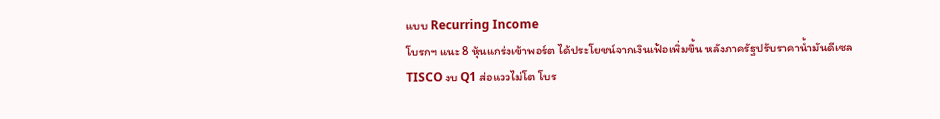แบบ Recurring Income
โบรกฯ แนะ 8 หุ้นแกร่งเข้าพอร์ต ได้ประโยชน์จากเงินเฟ้อเพิ่มขึ้น หลังภาครัฐปรับราคาน้ำมันดีเซล
TISCO งบ Q1 ส่อแววไม่โต โบร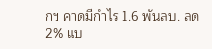กฯ คาดมีกำไร 1.6 พันลบ. ลด 2% แบ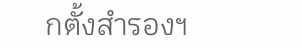กตั้งสำรองฯ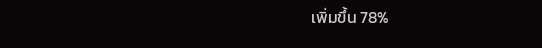เพิ่มขึ้น 78%